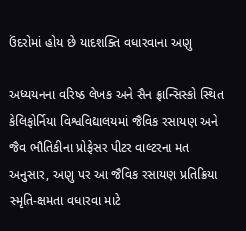ઉંદરોમાં હોય છે યાદશક્તિ વધારવાના અણુ

અધ્યયનના વરિષ્ઠ લેખક અને સૈન ફ્રાન્સિસ્કો સ્થિત કેલિફોર્નિયા વિશ્વવિદ્યાલયમાં જૈવિક રસાયણ અને જૈવ ભૌતિકીના પ્રોફેસર પીટર વાલ્ટરના મત અનુસાર, અણુ પર આ જૈવિક રસાયણ પ્રતિક્રિયા સ્મૃતિ-ક્ષમતા વધારવા માટે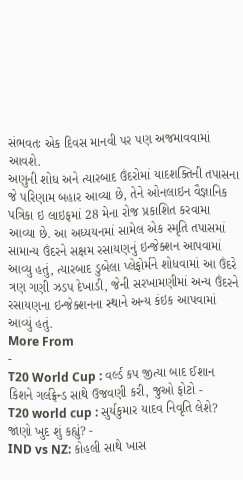સંભવતઃ એક દિવસ માનવી પર પણ અજમાવવામાં આવશે.
અણુની શોધ અને ત્યારબાદ ઉંદરોમાં યાદશક્તિની તપાસના જે પરિણામ બહાર આવ્યા છે, તેને ઓનલાઇન વૈજ્ઞાનિક પત્રિકા ઇ લાઇફમાં 28 મેના રોજ પ્રકાશિત કરવામા આવ્યા છે. આ અધ્યયનમાં સામેલ એક સ્મૃતિ તપાસમાં સામાન્ય ઉંદરને સક્ષમ રસાયણનું ઇન્જેક્શન આપવામાં આવ્યુ હતું, ત્યારબાદ ડુબેલા પ્લેફોર્મને શોધવામાં આ ઉંદરે ત્રણ ગણી ઝડપ દેખાડી, જેની સરખામણીમાં અન્ય ઉંદરને રસાયણના ઇન્જેક્શનના સ્થાને અન્ય કંઇક આપવામાં આવ્યું હતું.
More From
-
T20 World Cup : વર્લ્ડ કપ જીત્યા બાદ ઈશાન કિશને ગર્લફ્રેન્ડ સાથે ઉજવણી કરી, જુઓ ફોટો -
T20 world cup : સુર્યકુમાર યાદવ નિવૃતિ લેશે? જાણો ખુદ શું કહ્યું? -
IND vs NZ: કોહલી સાથે ખાસ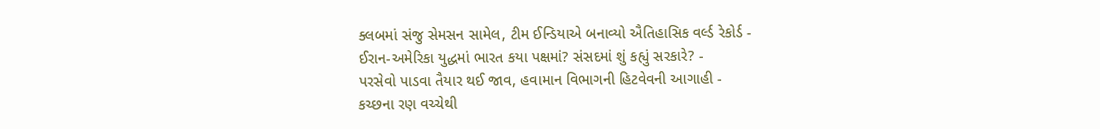ક્લબમાં સંજુ સેમસન સામેલ, ટીમ ઈન્ડિયાએ બનાવ્યો ઐતિહાસિક વર્લ્ડ રેકોર્ડ -
ઈરાન-અમેરિકા યુદ્ધમાં ભારત કયા પક્ષમાં? સંસદમાં શું કહ્યું સરકારે? -
પરસેવો પાડવા તૈયાર થઈ જાવ, હવામાન વિભાગની હિટવેવની આગાહી -
કચ્છના રણ વચ્ચેથી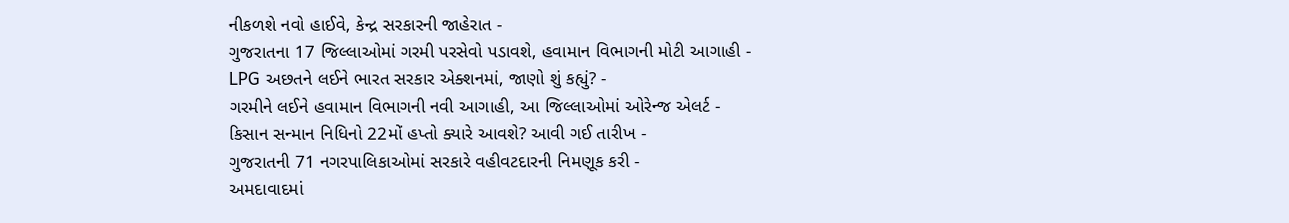નીકળશે નવો હાઈવે, કેન્દ્ર સરકારની જાહેરાત -
ગુજરાતના 17 જિલ્લાઓમાં ગરમી પરસેવો પડાવશે, હવામાન વિભાગની મોટી આગાહી -
LPG અછતને લઈને ભારત સરકાર એક્શનમાં, જાણો શું કહ્યું? -
ગરમીને લઈને હવામાન વિભાગની નવી આગાહી, આ જિલ્લાઓમાં ઓરેન્જ એલર્ટ -
કિસાન સન્માન નિધિનો 22મોં હપ્તો ક્યારે આવશે? આવી ગઈ તારીખ -
ગુજરાતની 71 નગરપાલિકાઓમાં સરકારે વહીવટદારની નિમણૂક કરી -
અમદાવાદમાં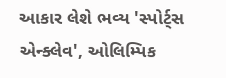આકાર લેશે ભવ્ય 'સ્પોર્ટ્સ એન્ક્લેવ', ઓલિમ્પિક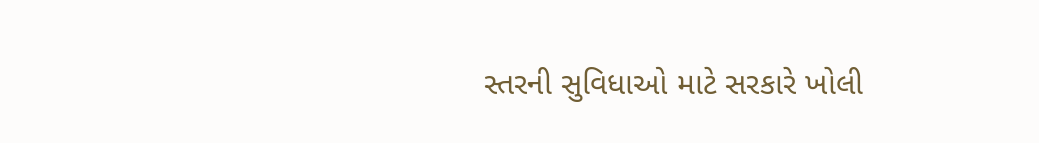સ્તરની સુવિધાઓ માટે સરકારે ખોલી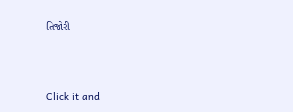તિજોરી




Click it and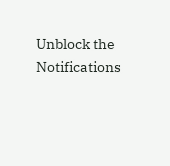Unblock the Notifications